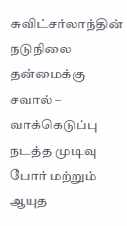சுவிட்சர்லாந்தின் நடுநிலை தன்மைக்கு சவால் – வாக்கெடுப்பு நடத்த முடிவு
போர் மற்றும் ஆயுத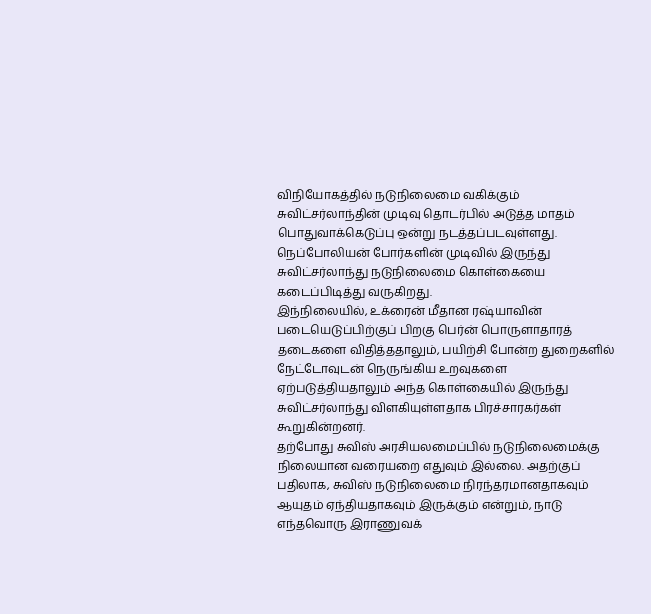விநியோகத்தில் நடுநிலைமை வகிக்கும் சுவிட்சர்லாந்தின் முடிவு தொடர்பில் அடுத்த மாதம் பொதுவாக்கெடுப்பு ஒன்று நடத்தப்படவுள்ளது.
நெப்போலியன் போர்களின் முடிவில் இருந்து சுவிட்சர்லாந்து நடுநிலைமை கொள்கையை கடைப்பிடித்து வருகிறது.
இந்நிலையில், உக்ரைன் மீதான ரஷ்யாவின் படையெடுப்பிற்குப் பிறகு பெர்ன் பொருளாதாரத் தடைகளை விதித்ததாலும், பயிற்சி போன்ற துறைகளில் நேட்டோவுடன் நெருங்கிய உறவுகளை ஏற்படுத்தியதாலும் அந்த கொள்கையில் இருந்து சுவிட்சர்லாந்து விளகியுள்ளதாக பிரச்சாரகர்கள் கூறுகின்றனர்.
தற்போது சுவிஸ் அரசியலமைப்பில் நடுநிலைமைக்கு நிலையான வரையறை எதுவும் இல்லை. அதற்குப் பதிலாக, சுவிஸ் நடுநிலைமை நிரந்தரமானதாகவும் ஆயுதம் ஏந்தியதாகவும் இருக்கும் என்றும், நாடு எந்தவொரு இராணுவக்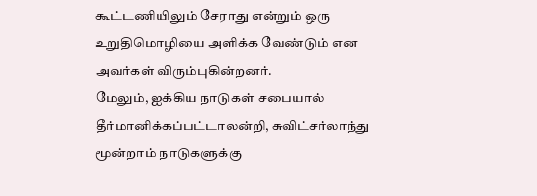கூட்டணியிலும் சேராது என்றும் ஒரு உறுதிமொழியை அளிக்க வேண்டும் என அவர்கள் விரும்புகின்றனர்.
மேலும், ஐக்கிய நாடுகள் சபையால் தீர்மானிக்கப்பட்டாலன்றி, சுவிட்சர்லாந்து மூன்றாம் நாடுகளுக்கு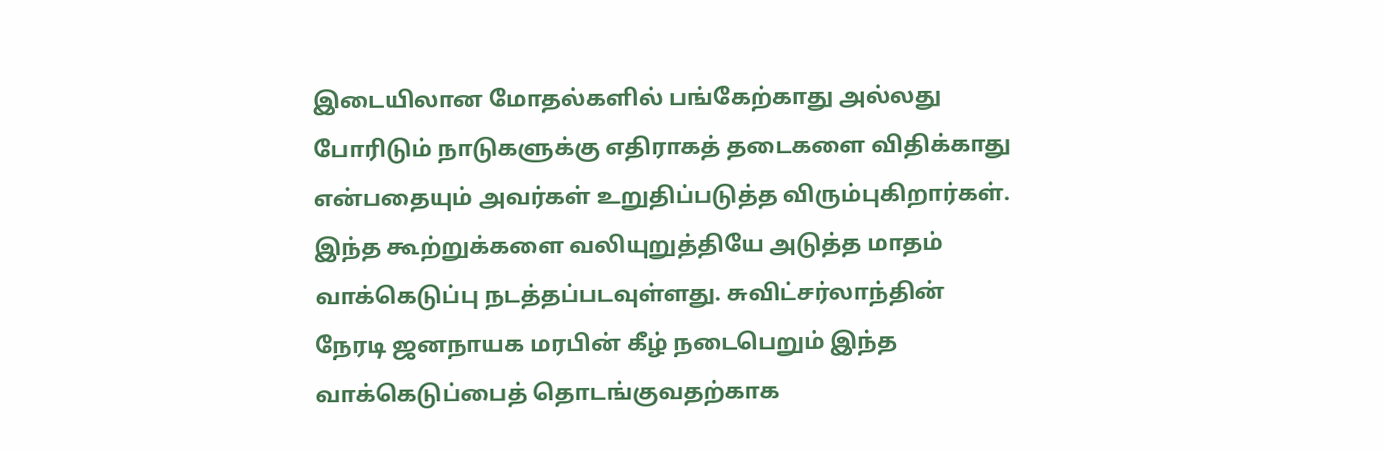இடையிலான மோதல்களில் பங்கேற்காது அல்லது போரிடும் நாடுகளுக்கு எதிராகத் தடைகளை விதிக்காது என்பதையும் அவர்கள் உறுதிப்படுத்த விரும்புகிறார்கள்.
இந்த கூற்றுக்களை வலியுறுத்தியே அடுத்த மாதம் வாக்கெடுப்பு நடத்தப்படவுள்ளது. சுவிட்சர்லாந்தின் நேரடி ஜனநாயக மரபின் கீழ் நடைபெறும் இந்த வாக்கெடுப்பைத் தொடங்குவதற்காக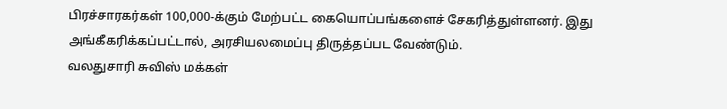பிரச்சாரகர்கள் 100,000-க்கும் மேற்பட்ட கையொப்பங்களைச் சேகரித்துள்ளனர். இது அங்கீகரிக்கப்பட்டால், அரசியலமைப்பு திருத்தப்பட வேண்டும்.
வலதுசாரி சுவிஸ் மக்கள்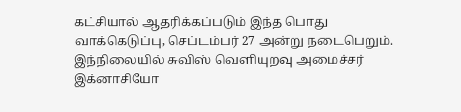கட்சியால் ஆதரிக்கப்படும் இந்த பொது வாக்கெடுப்பு, செப்டம்பர் 27 அன்று நடைபெறும்.
இந்நிலையில் சுவிஸ் வெளியுறவு அமைச்சர் இக்னாசியோ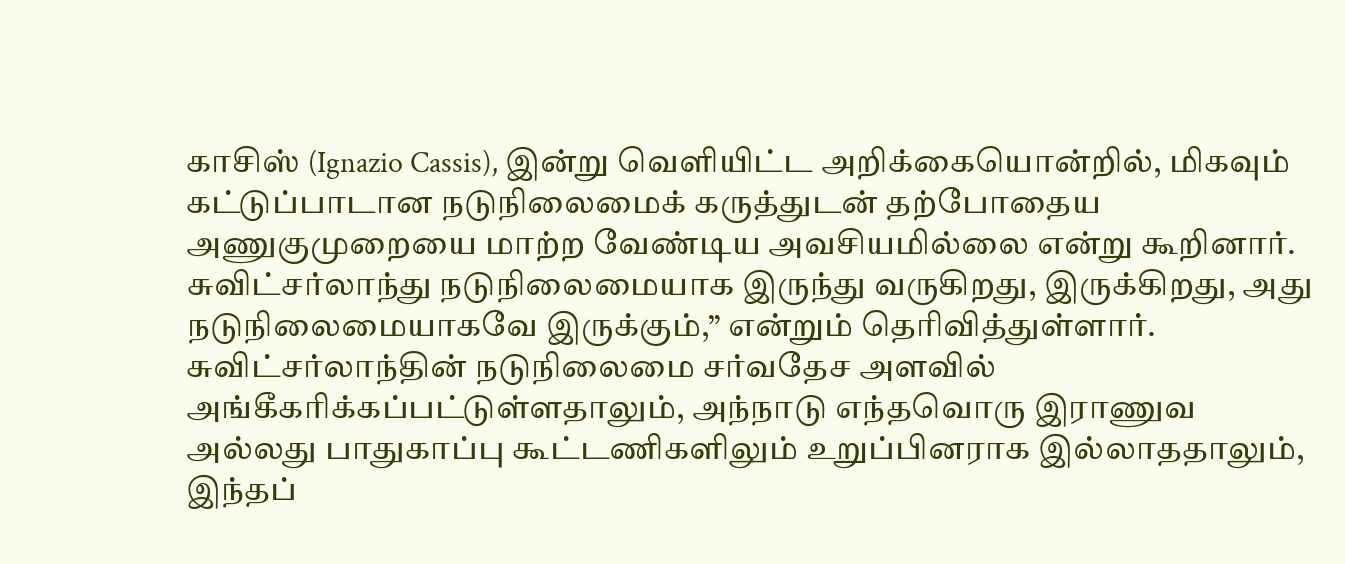காசிஸ் (Ignazio Cassis), இன்று வெளியிட்ட அறிக்கையொன்றில், மிகவும் கட்டுப்பாடான நடுநிலைமைக் கருத்துடன் தற்போதைய அணுகுமுறையை மாற்ற வேண்டிய அவசியமில்லை என்று கூறினார்.
சுவிட்சர்லாந்து நடுநிலைமையாக இருந்து வருகிறது, இருக்கிறது, அது நடுநிலைமையாகவே இருக்கும்,” என்றும் தெரிவித்துள்ளார்.
சுவிட்சர்லாந்தின் நடுநிலைமை சர்வதேச அளவில் அங்கீகரிக்கப்பட்டுள்ளதாலும், அந்நாடு எந்தவொரு இராணுவ அல்லது பாதுகாப்பு கூட்டணிகளிலும் உறுப்பினராக இல்லாததாலும், இந்தப்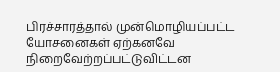பிரச்சாரத்தால் முன்மொழியப்பட்ட யோசனைகள் ஏற்கனவே நிறைவேற்றப்பட்டுவிட்டன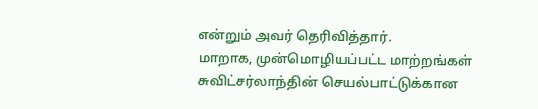என்றும் அவர் தெரிவித்தார்.
மாறாக, முன்மொழியப்பட்ட மாற்றங்கள் சுவிட்சர்லாந்தின் செயல்பாட்டுக்கான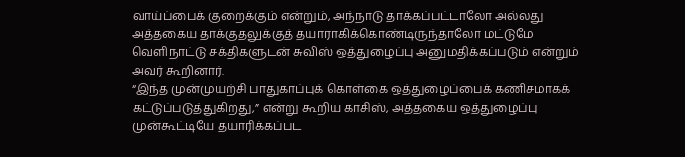வாய்ப்பைக் குறைக்கும் என்றும், அந்நாடு தாக்கப்பட்டாலோ அல்லது அத்தகைய தாக்குதலுக்குத் தயாராகிக்கொண்டிருந்தாலோ மட்டுமே வெளிநாட்டு சக்திகளுடன் சுவிஸ் ஒத்துழைப்பு அனுமதிக்கப்படும் என்றும் அவர் கூறினார்.
“இந்த முன்முயற்சி பாதுகாப்புக் கொள்கை ஒத்துழைப்பைக் கணிசமாகக் கட்டுப்படுத்துகிறது,” என்று கூறிய காசிஸ், அத்தகைய ஒத்துழைப்பு முன்கூட்டியே தயாரிக்கப்பட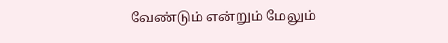வேண்டும் என்றும் மேலும்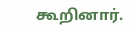கூறினார்.